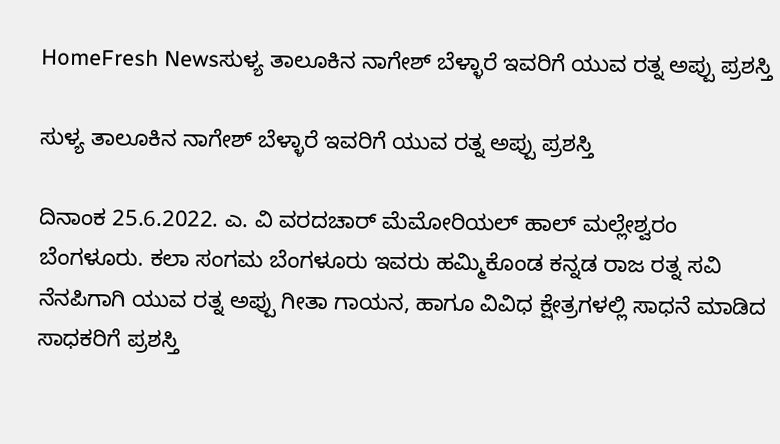HomeFresh Newsಸುಳ್ಯ ತಾಲೂಕಿನ ನಾಗೇಶ್ ಬೆಳ್ಳಾರೆ ಇವರಿಗೆ ಯುವ ರತ್ನ ಅಪ್ಪು ಪ್ರಶಸ್ತಿ

ಸುಳ್ಯ ತಾಲೂಕಿನ ನಾಗೇಶ್ ಬೆಳ್ಳಾರೆ ಇವರಿಗೆ ಯುವ ರತ್ನ ಅಪ್ಪು ಪ್ರಶಸ್ತಿ

ದಿನಾಂಕ 25.6.2022. ಎ. ವಿ ವರದಚಾರ್ ಮೆಮೋರಿಯಲ್ ಹಾಲ್ ಮಲ್ಲೇಶ್ವರಂ ಬೆಂಗಳೂರು. ಕಲಾ ಸಂಗಮ ಬೆಂಗಳೂರು ಇವರು ಹಮ್ಮಿಕೊಂಡ ಕನ್ನಡ ರಾಜ ರತ್ನ ಸವಿ ನೆನಪಿಗಾಗಿ ಯುವ ರತ್ನ ಅಪ್ಪು ಗೀತಾ ಗಾಯನ, ಹಾಗೂ ವಿವಿಧ ಕ್ಷೇತ್ರಗಳಲ್ಲಿ ಸಾಧನೆ ಮಾಡಿದ ಸಾಧಕರಿಗೆ ಪ್ರಶಸ್ತಿ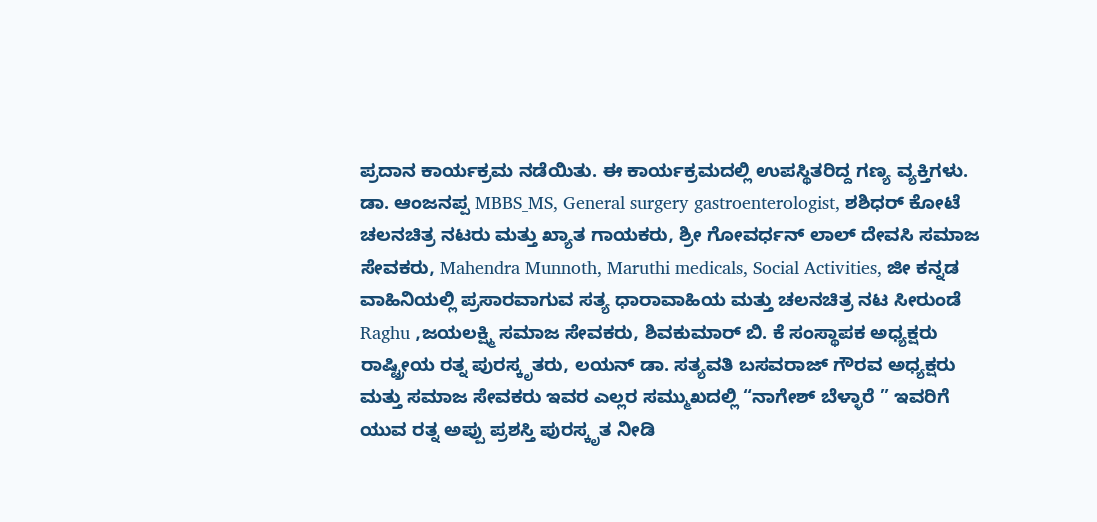ಪ್ರದಾನ ಕಾರ್ಯಕ್ರಮ ನಡೆಯಿತು. ಈ ಕಾರ್ಯಕ್ರಮದಲ್ಲಿ ಉಪಸ್ಥಿತರಿದ್ದ ಗಣ್ಯ ವ್ಯಕ್ತಿಗಳು. ಡಾ. ಆಂಜನಪ್ಪ MBBS_MS, General surgery gastroenterologist, ಶಶಿಧರ್ ಕೋಟೆ ಚಲನಚಿತ್ರ ನಟರು ಮತ್ತು ಖ್ಯಾತ ಗಾಯಕರು, ಶ್ರೀ ಗೋವರ್ಧನ್ ಲಾಲ್ ದೇವಸಿ ಸಮಾಜ ಸೇವಕರು, Mahendra Munnoth, Maruthi medicals, Social Activities, ಜೀ ಕನ್ನಡ ವಾಹಿನಿಯಲ್ಲಿ ಪ್ರಸಾರವಾಗುವ ಸತ್ಯ ಧಾರಾವಾಹಿಯ ಮತ್ತು ಚಲನಚಿತ್ರ ನಟ ಸೀರುಂಡೆ Raghu ,ಜಯಲಕ್ಷ್ಮಿ ಸಮಾಜ ಸೇವಕರು, ಶಿವಕುಮಾರ್ ಬಿ. ಕೆ ಸಂಸ್ಥಾಪಕ ಅಧ್ಯಕ್ಷರು ರಾಷ್ಟ್ರೀಯ ರತ್ನ ಪುರಸ್ಕೃತರು, ಲಯನ್ ಡಾ. ಸತ್ಯವತಿ ಬಸವರಾಜ್ ಗೌರವ ಅಧ್ಯಕ್ಷರು ಮತ್ತು ಸಮಾಜ ಸೇವಕರು ಇವರ ಎಲ್ಲರ ಸಮ್ಮುಖದಲ್ಲಿ “ನಾಗೇಶ್ ಬೆಳ್ಳಾರೆ ” ಇವರಿಗೆ ಯುವ ರತ್ನ ಅಪ್ಪು ಪ್ರಶಸ್ತಿ ಪುರಸ್ಕೃತ ನೀಡಿ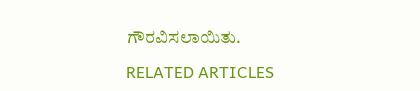ಗೌರವಿಸಲಾಯಿತು.

RELATED ARTICLES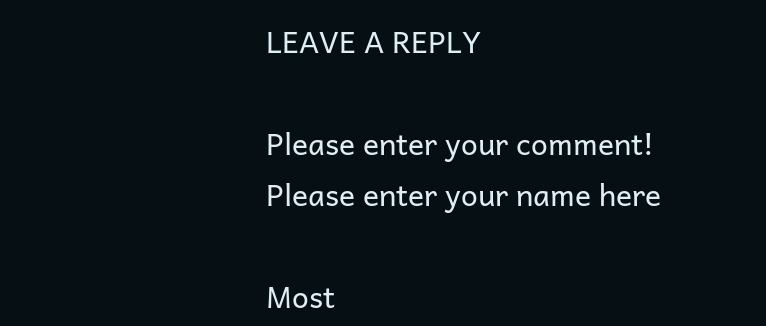LEAVE A REPLY

Please enter your comment!
Please enter your name here

Most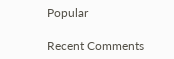Popular

Recent Comments